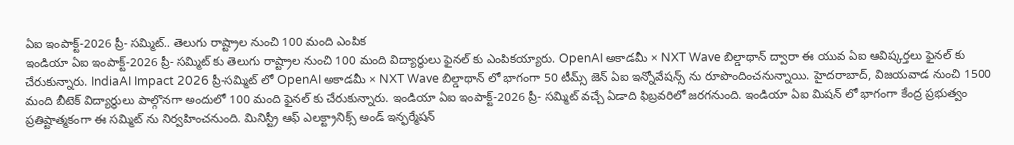ఏఐ ఇంపాక్ట్-2026 ప్రీ- సమ్మిట్.. తెలుగు రాష్ట్రాల నుంచి 100 మంది ఎంపిక
ఇండియా ఏఐ ఇంపాక్ట్-2026 ప్రీ- సమ్మిట్ కు తెలుగు రాష్ట్రాల నుంచి 100 మంది విద్యార్థులు ఫైనల్ కు ఎంపికయ్యారు. OpenAI అకాడమీ × NXT Wave బిల్డాథాన్ ద్వారా ఈ యువ ఏఐ ఆవిష్కర్తలు ఫైనల్ కు చేరుకున్నారు. IndiaAI Impact 2026 ప్రీ-సమ్మిట్ లో OpenAI అకాడమీ × NXT Wave బిల్డాథాన్ లో భాగంగా 50 టీమ్స్ జెన్ ఏఐ ఇన్నోవేషన్స్ ను రూపొందించనున్నాయి. హైదరాబాద్, విజయవాడ నుంచి 1500 మంది బీటెక్ విద్యార్థులు పాల్గొనగా అందులో 100 మంది ఫైనల్ కు చేరుకున్నారు. ఇండియా ఏఐ ఇంపాక్ట్-2026 ప్రీ- సమ్మిట్ వచ్చే ఏడాది ఫిబ్రవరిలో జరగనుంది. ఇండియా ఏఐ మిషన్ లో భాగంగా కేంద్ర ప్రభుత్వం ప్రతిష్టాత్మకంగా ఈ సమ్మిట్ ను నిర్వహించనుంది. మినిస్ట్రీ ఆఫ్ ఎలక్ట్రానిక్స్ అండ్ ఇన్ఫర్మేషన్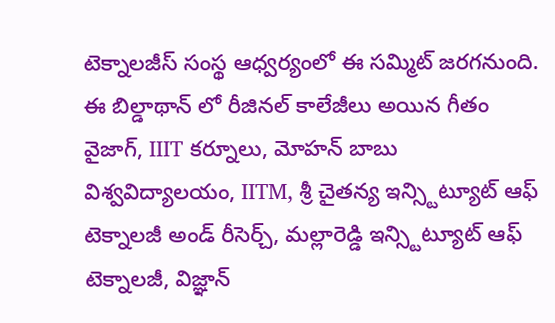టెక్నాలజీస్ సంస్థ ఆధ్వర్యంలో ఈ సమ్మిట్ జరగనుంది.
ఈ బిల్డాథాన్ లో రీజినల్ కాలేజీలు అయిన గీతం వైజాగ్, IIIT కర్నూలు, మోహన్ బాబు విశ్వవిద్యాలయం, IITM, శ్రీ చైతన్య ఇన్స్టిట్యూట్ ఆఫ్ టెక్నాలజీ అండ్ రీసెర్చ్, మల్లారెడ్డి ఇన్స్టిట్యూట్ ఆఫ్ టెక్నాలజీ, విజ్ఞాన్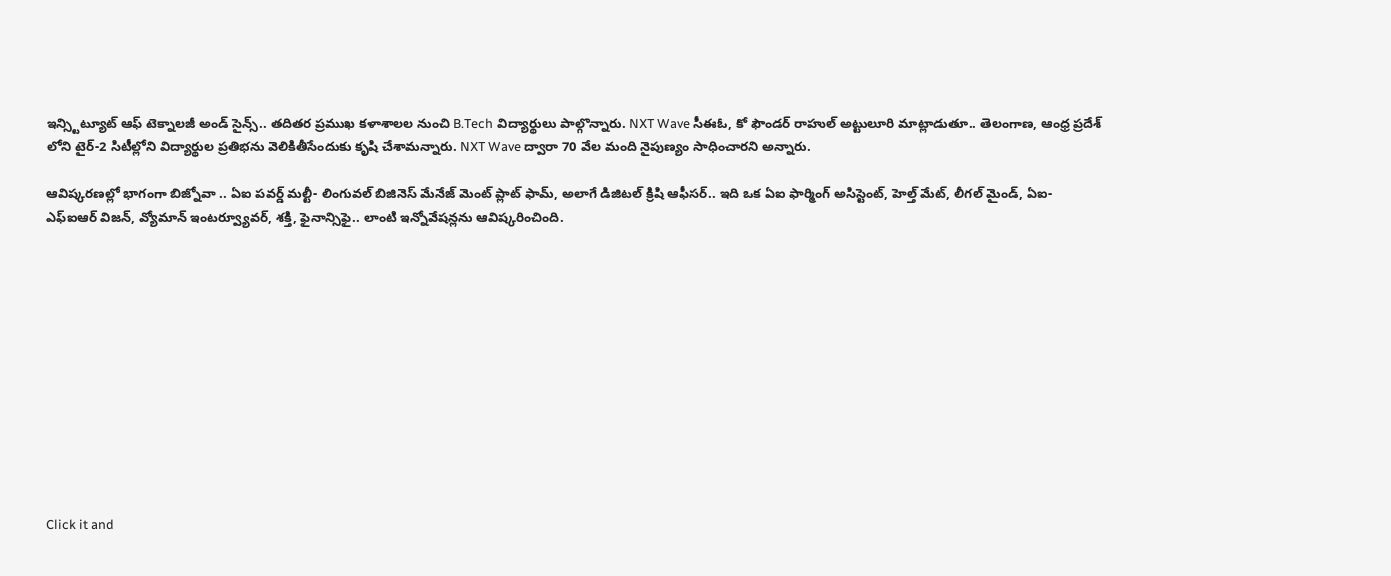ఇన్స్టిట్యూట్ ఆఫ్ టెక్నాలజీ అండ్ సైన్స్.. తదితర ప్రముఖ కళాశాలల నుంచి B.Tech విద్యార్థులు పాల్గొన్నారు. NXT Wave సీఈఓ, కో ఫౌండర్ రాహుల్ అట్టులూరి మాట్లాడుతూ.. తెలంగాణ, ఆంధ్ర ప్రదేశ్ లోని టైర్-2 సిటీల్లోని విద్యార్థుల ప్రతిభను వెలికితీసేందుకు కృషి చేశామన్నారు. NXT Wave ద్వారా 70 వేల మంది నైపుణ్యం సాధించారని అన్నారు.

ఆవిష్కరణల్లో భాగంగా బిజ్నోవా .. ఏఐ పవర్డ్ మల్టీ- లింగువల్ బిజినెస్ మేనేజ్ మెంట్ ప్లాట్ ఫామ్, అలాగే డిజిటల్ క్రిషి ఆఫీసర్.. ఇది ఒక ఏఐ ఫార్మింగ్ అసిస్టెంట్, హెల్త్ మేట్, లీగల్ మైండ్, ఏఐ-ఎఫ్ఐఆర్ విజన్, వ్యోమాన్ ఇంటర్వ్యూవర్, శక్తి, ఫైనాన్సిఫై.. లాంటి ఇన్నోవేషన్లను ఆవిష్కరించింది.












Click it and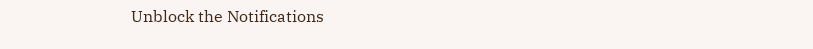Unblock the Notifications